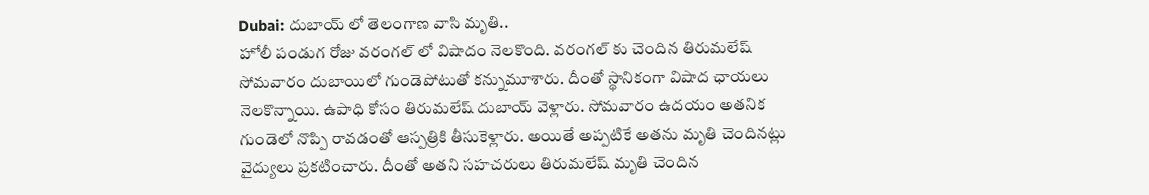Dubai: దుబాయ్ లో తెలంగాణ వాసి మృతి..
హోలీ పండుగ రోజు వరంగల్ లో విషాదం నెలకొంది. వరంగల్ కు చెందిన తిరుమలేష్ సోమవారం దుబాయిలో గుండెపోటుతో కన్నుమూశారు. దీంతో స్థానికంగా విషాద ఛాయలు నెలకొన్నాయి. ఉపాధి కోసం తిరుమలేష్ దుబాయ్ వెళ్లారు. సోమవారం ఉదయం అతనిక గుండెలో నొప్పి రావడంతో ఆస్పత్రికి తీసుకెళ్లారు. అయితే అప్పటికే అతను మృతి చెందినట్లు వైద్యులు ప్రకటించారు. దీంతో అతని సహచరులు తిరుమలేష్ మృతి చెందిన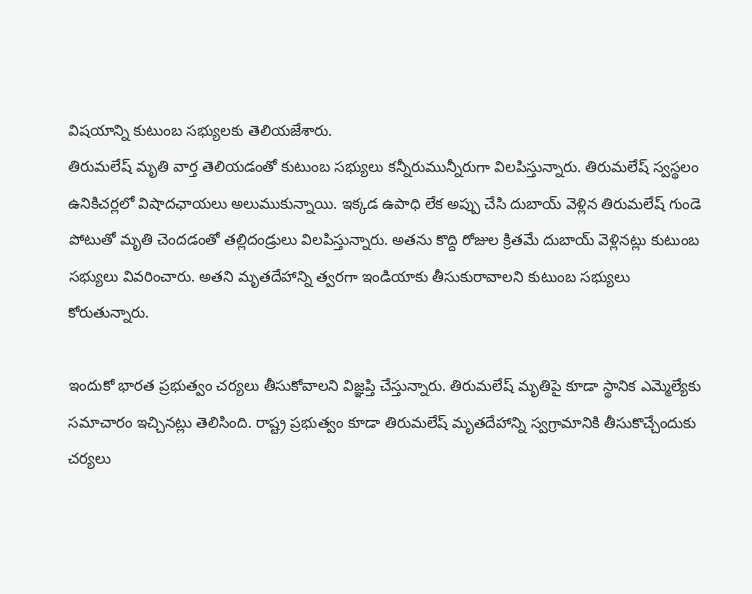విషయాన్ని కుటుంబ సభ్యులకు తెలియజేశారు.
తిరుమలేష్ మృతి వార్త తెలియడంతో కుటుంబ సభ్యులు కన్నీరుమున్నీరుగా విలపిస్తున్నారు. తిరుమలేష్ స్వస్థలం ఉనికిచర్లలో విషాదఛాయలు అలుముకున్నాయి. ఇక్కడ ఉపాధి లేక అప్పు చేసి దుబాయ్ వెళ్లిన తిరుమలేష్ గుండె పోటుతో మృతి చెందడంతో తల్లిదండ్రులు విలపిస్తున్నారు. అతను కొద్ది రోజుల క్రితమే దుబాయ్ వెళ్లినట్లు కుటుంబ సభ్యులు వివరించారు. అతని మృతదేహాన్ని త్వరగా ఇండియాకు తీసుకురావాలని కుటుంబ సభ్యులు కోరుతున్నారు.

ఇందుకో భారత ప్రభుత్వం చర్యలు తీసుకోవాలని విజ్ఞప్తి చేస్తున్నారు. తిరుమలేష్ మృతిపై కూడా స్థానిక ఎమ్మెల్యేకు సమాచారం ఇచ్చినట్లు తెలిసింది. రాష్ట్ర ప్రభుత్వం కూడా తిరుమలేష్ మృతదేహాన్ని స్వగ్రామానికి తీసుకొచ్చేందుకు చర్యలు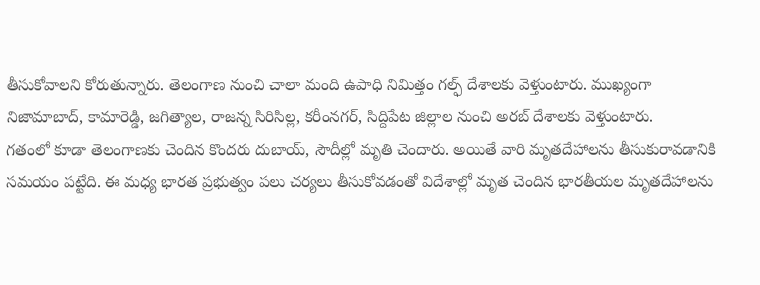తీసుకోవాలని కోరుతున్నారు. తెలంగాణ నుంచి చాలా మంది ఉపాధి నిమిత్తం గల్ఫ్ దేశాలకు వెళ్తుంటారు. ముఖ్యంగా నిజామాబాద్, కామారెడ్డి, జగిత్యాల, రాజన్న సిరిసిల్ల, కరీంనగర్, సిద్దిపేట జిల్లాల నుంచి అరబ్ దేశాలకు వెళ్తుంటారు.
గతంలో కూడా తెలంగాణకు చెందిన కొందరు దుబాయ్, సౌదీల్లో మృతి చెందారు. అయితే వారి మృతదేహాలను తీసుకురావడానికి సమయం పట్టేది. ఈ మధ్య భారత ప్రభుత్వం పలు చర్యలు తీసుకోవడంతో విదేశాల్లో మృత చెందిన భారతీయల మృతదేహాలను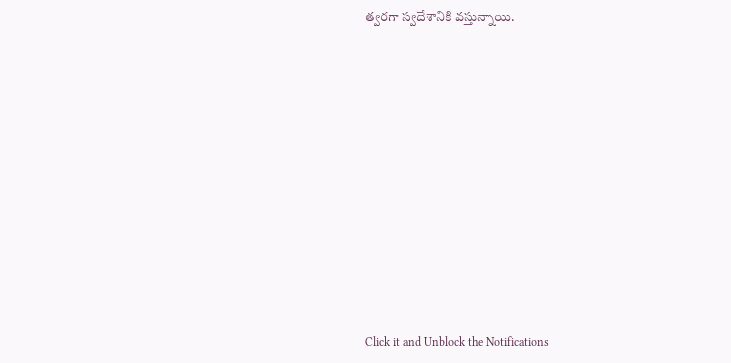త్వరగా స్వదేశానికి వస్తున్నాయి.












Click it and Unblock the Notifications